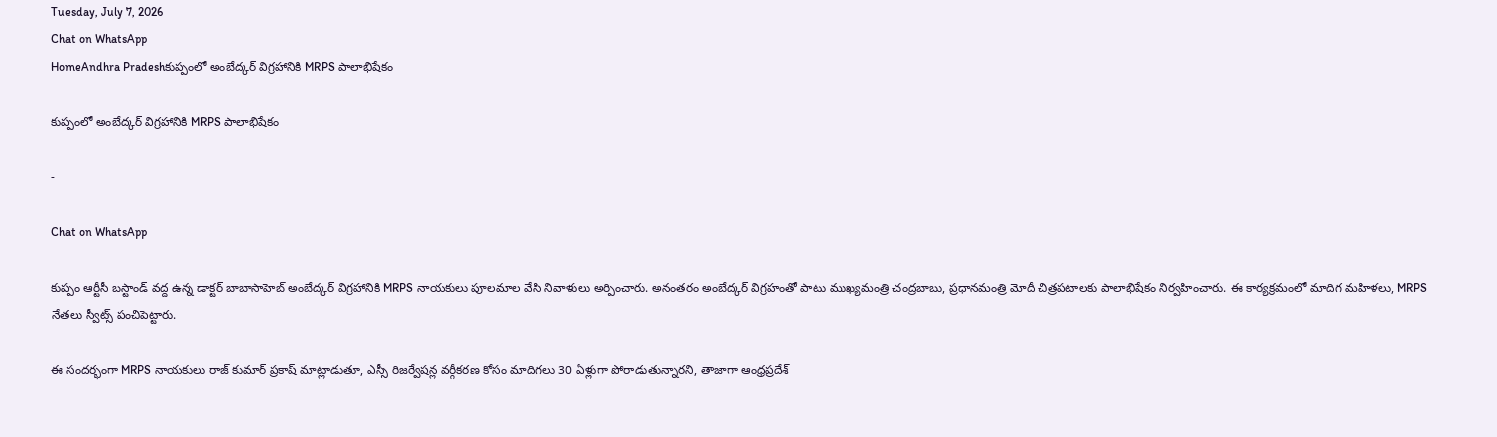Tuesday, July 7, 2026
Chat on WhatsApp
HomeAndhra Pradeshకుప్పంలో అంబేద్కర్ విగ్రహానికి MRPS పాలాభిషేకం

కుప్పంలో అంబేద్కర్ విగ్రహానికి MRPS పాలాభిషేకం

-

Chat on WhatsApp

కుప్పం ఆర్టీసీ బస్టాండ్ వద్ద ఉన్న డాక్టర్ బాబాసాహెబ్ అంబేద్కర్ విగ్రహానికి MRPS నాయకులు పూలమాల వేసి నివాళులు అర్పించారు. అనంతరం అంబేద్కర్ విగ్రహంతో పాటు ముఖ్యమంత్రి చంద్రబాబు, ప్రధానమంత్రి మోదీ చిత్రపటాలకు పాలాభిషేకం నిర్వహించారు. ఈ కార్యక్రమంలో మాదిగ మహిళలు, MRPS నేతలు స్వీట్స్ పంచిపెట్టారు.

ఈ సందర్భంగా MRPS నాయకులు రాజ్ కుమార్ ప్రకాష్ మాట్లాడుతూ, ఎస్సీ రిజర్వేషన్ల వర్గీకరణ కోసం మాదిగలు 30 ఏళ్లుగా పోరాడుతున్నారని, తాజాగా ఆంధ్రప్రదేశ్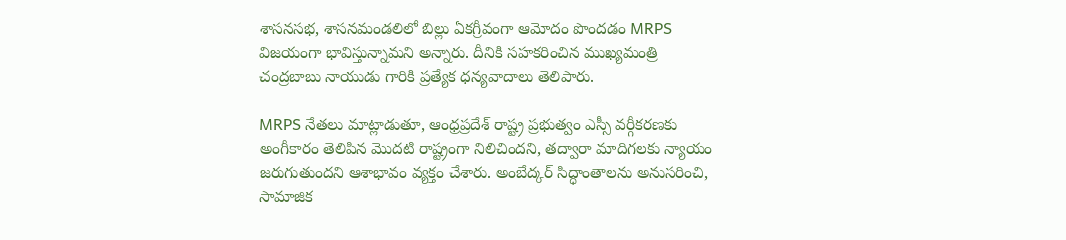శాసనసభ, శాసనమండలిలో బిల్లు ఏకగ్రీవంగా ఆమోదం పొందడం MRPS విజయంగా భావిస్తున్నామని అన్నారు. దీనికి సహకరించిన ముఖ్యమంత్రి చంద్రబాబు నాయుడు గారికి ప్రత్యేక ధన్యవాదాలు తెలిపారు.

MRPS నేతలు మాట్లాడుతూ, ఆంధ్రప్రదేశ్ రాష్ట్ర ప్రభుత్వం ఎస్సీ వర్గీకరణకు అంగీకారం తెలిపిన మొదటి రాష్ట్రంగా నిలిచిందని, తద్వారా మాదిగలకు న్యాయం జరుగుతుందని ఆశాభావం వ్యక్తం చేశారు. అంబేద్కర్ సిద్ధాంతాలను అనుసరించి, సామాజిక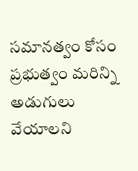సమానత్వం కోసం ప్రభుత్వం మరిన్ని అడుగులు వేయాలని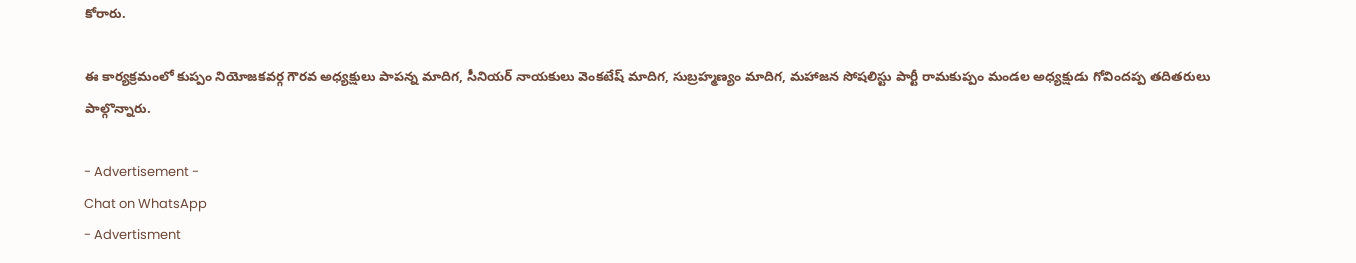కోరారు.

ఈ కార్యక్రమంలో కుప్పం నియోజకవర్గ గౌరవ అధ్యక్షులు పాపన్న మాదిగ, సీనియర్ నాయకులు వెంకటేష్ మాదిగ, సుబ్రహ్మణ్యం మాదిగ, మహాజన సోషలిస్టు పార్టీ రామకుప్పం మండల అధ్యక్షుడు గోవిందప్ప తదితరులు పాల్గొన్నారు.

- Advertisement -
Chat on WhatsApp
- Advertisment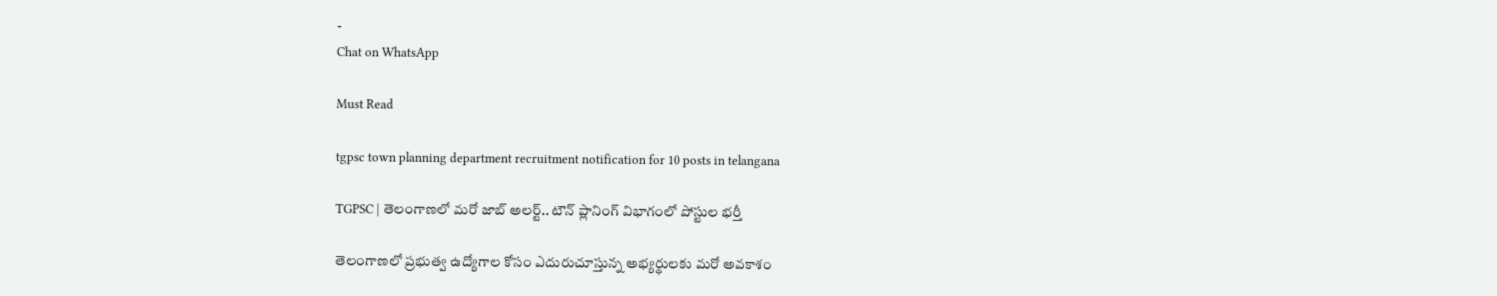-
Chat on WhatsApp

Must Read

tgpsc town planning department recruitment notification for 10 posts in telangana

TGPSC | తెలంగాణలో మరో జాబ్ అలర్ట్.. టౌన్ ప్లానింగ్ విభాగంలో పోస్టుల భర్తీ

తెలంగాణలో ప్రభుత్వ ఉద్యోగాల కోసం ఎదురుచూస్తున్న అభ్యర్థులకు మరో అవకాశం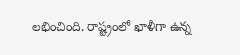లభించింది. రాష్ట్రంలో ఖాళీగా ఉన్న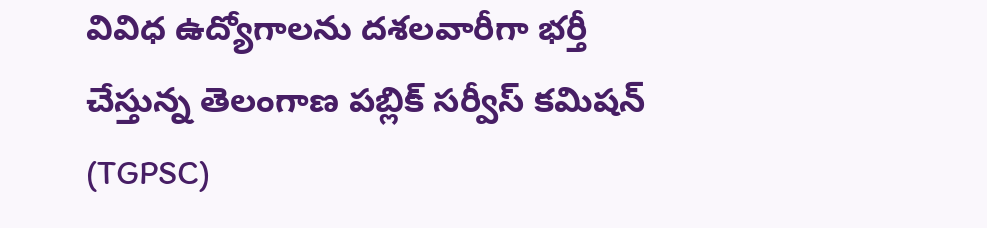వివిధ ఉద్యోగాలను దశలవారీగా భర్తీ చేస్తున్న తెలంగాణ పబ్లిక్ సర్వీస్ కమిషన్ (TGPSC)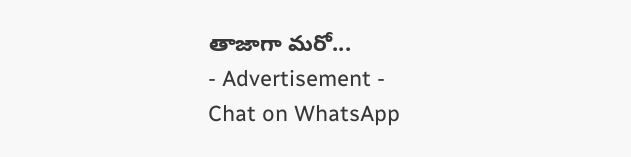తాజాగా మరో...
- Advertisement -
Chat on WhatsApp